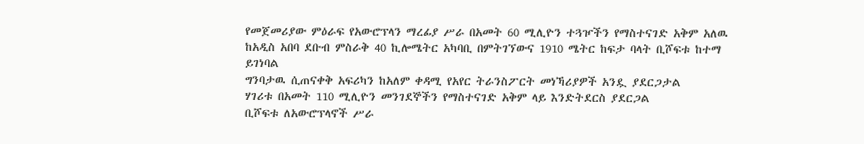የመጀመሪያው ምዕራፍ የአውሮፕላን ማረፊያ ሥራ በአመት 60 ሚሊዮን ተጓዦችን የማስተናገድ አቅም አለዉ
ከአዲስ አበባ ደቡብ ምስራቅ 40 ኪሎሜትር አካባቢ በምትገኘውና 1910 ሜትር ከፍታ ባላት ቢሾፍቱ ከተማ ይገነባል
ግንባታዉ ሲጠናቀቅ አፍሪካን ከአለም ቀዳሚ የአየር ትራንስፖርት መነኻሪያዎች አንዷ ያደርጋታል
ሃገሪቱ በአመት 110 ሚሊዮን መንገደኞችን የማስተናገድ አቅም ላይ እንድትደርስ ያደርጋል
ቢሾፍቱ ለአውሮፕላኖች ሥራ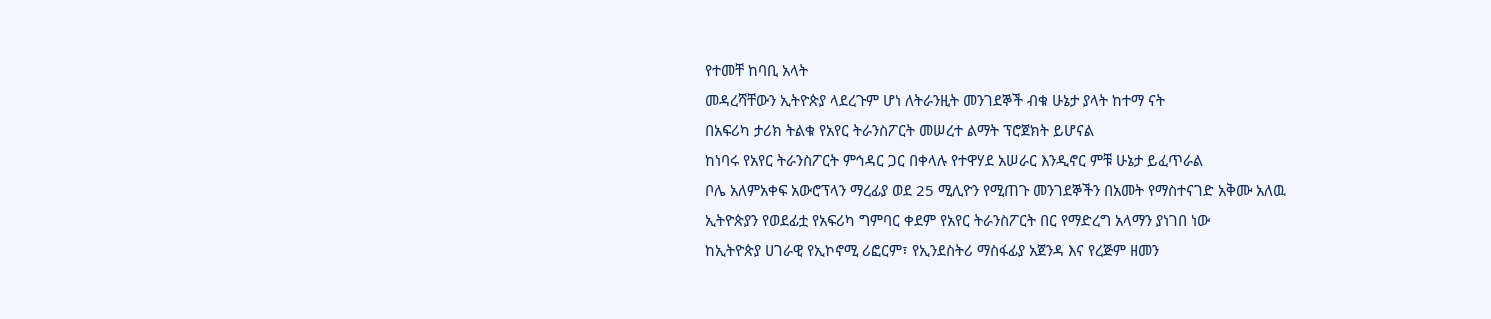የተመቸ ከባቢ አላት
መዳረሻቸውን ኢትዮጵያ ላደረጉም ሆነ ለትራንዚት መንገደኞች ብቁ ሁኔታ ያላት ከተማ ናት
በአፍሪካ ታሪክ ትልቁ የአየር ትራንስፖርት መሠረተ ልማት ፕሮጀክት ይሆናል
ከነባሩ የአየር ትራንስፖርት ምኅዳር ጋር በቀላሉ የተዋሃደ አሠራር እንዲኖር ምቹ ሁኔታ ይፈጥራል
ቦሌ አለምአቀፍ አውሮፕላን ማረፊያ ወደ 25 ሚሊዮን የሚጠጉ መንገደኞችን በአመት የማስተናገድ አቅሙ አለዉ
ኢትዮጵያን የወደፊቷ የአፍሪካ ግምባር ቀደም የአየር ትራንስፖርት በር የማድረግ አላማን ያነገበ ነው
ከኢትዮጵያ ሀገራዊ የኢኮኖሚ ሪፎርም፣ የኢንደስትሪ ማስፋፊያ አጀንዳ እና የረጅም ዘመን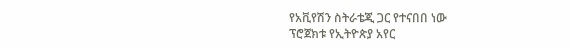የአቪየሽን ስትራቴጂ ጋር የተናበበ ነው
ፕሮጀክቱ የኢትዮጵያ አየር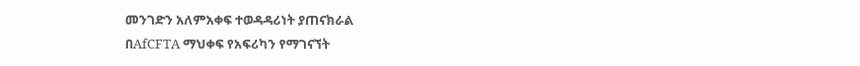መንገድን አለምአቀፍ ተወዳዳሪነት ያጠናክራል
በAfCFTA ማህቀፍ የአፍሪካን የማገናኘት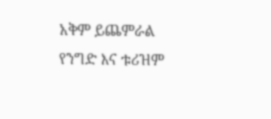አቅም ይጨምራል
የንግድ እና ቱሪዝም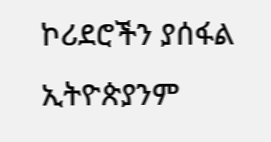ኮሪደሮችን ያሰፋል
ኢትዮጵያንም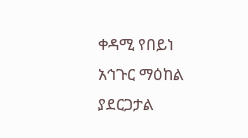ቀዳሚ የበይነ አኅጉር ማዕከል ያደርጋታል